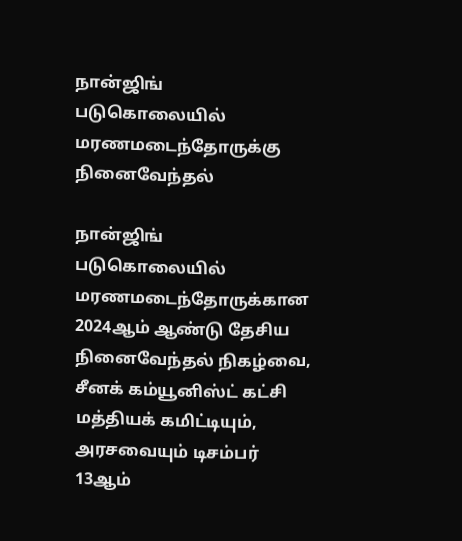நான்ஜிங் படுகொலையில் மரணமடைந்தோருக்கு நினைவேந்தல்

நான்ஜிங் படுகொலையில் மரணமடைந்தோருக்கான 2024ஆம் ஆண்டு தேசிய நினைவேந்தல் நிகழ்வை, சீனக் கம்யூனிஸ்ட் கட்சி மத்தியக் கமிட்டியும், அரசவையும் டிசம்பர் 13ஆம்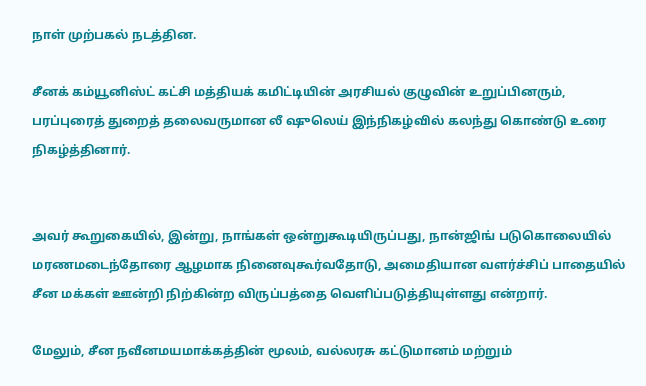நாள் முற்பகல் நடத்தின.

சீனக் கம்யூனிஸ்ட் கட்சி மத்தியக் கமிட்டியின் அரசியல் குழுவின் உறுப்பினரும், பரப்புரைத் துறைத் தலைவருமான லீ ஷுலெய் இந்நிகழ்வில் கலந்து கொண்டு உரை நிகழ்த்தினார்.


அவர் கூறுகையில், இன்று, நாங்கள் ஒன்றுகூடியிருப்பது, நான்ஜிங் படுகொலையில் மரணமடைந்தோரை ஆழமாக நினைவுகூர்வதோடு, அமைதியான வளர்ச்சிப் பாதையில் சீன மக்கள் ஊன்றி நிற்கின்ற விருப்பத்தை வெளிப்படுத்தியுள்ளது என்றார்.

மேலும், சீன நவீனமயமாக்கத்தின் மூலம், வல்லரசு கட்டுமானம் மற்றும்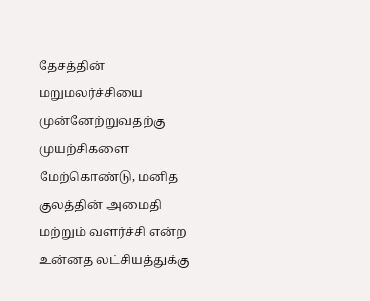தேசத்தின் மறுமலர்ச்சியை முன்னேற்றுவதற்கு முயற்சிகளை மேற்கொண்டு, மனித குலத்தின் அமைதி மற்றும் வளர்ச்சி என்ற உன்னத லட்சியத்துக்கு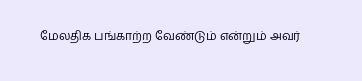மேலதிக பங்காற்ற வேண்டும் என்றும் அவர்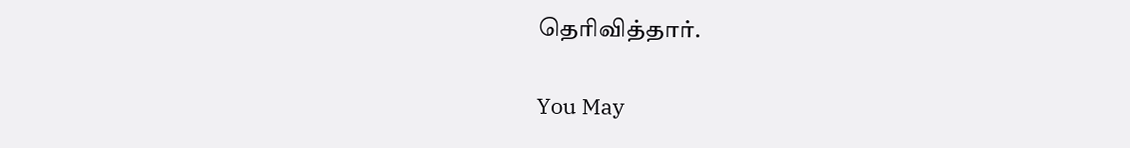தெரிவித்தார்.

You May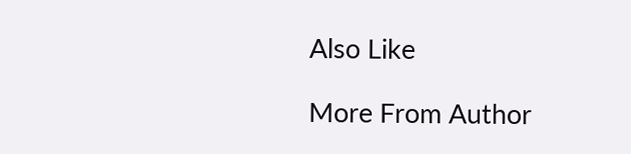Also Like

More From Author